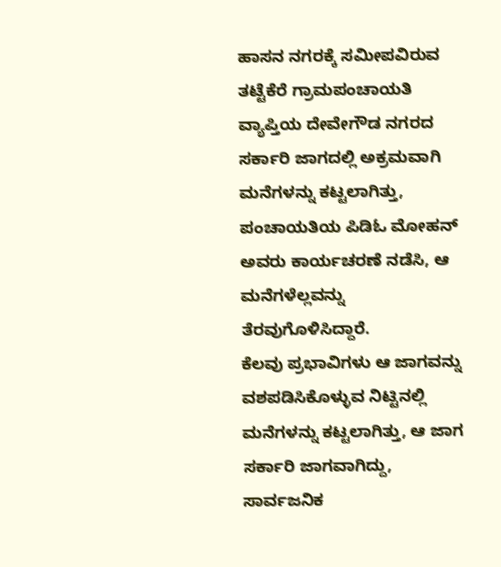ಹಾಸನ ನಗರಕ್ಕೆ ಸಮೀಪವಿರುವ ತಟ್ಟೆಕೆರೆ ಗ್ರಾಮಪಂಚಾಯತಿ ವ್ಯಾಪ್ತಿಯ ದೇವೇಗೌಡ ನಗರದ ಸರ್ಕಾರಿ ಜಾಗದಲ್ಲಿ ಅಕ್ರಮವಾಗಿ ಮನೆಗಳನ್ನು ಕಟ್ಟಲಾಗಿತ್ತು, ಪಂಚಾಯತಿಯ ಪಿಡಿಓ ಮೋಹನ್ ಅವರು ಕಾರ್ಯಚರಣೆ ನಡೆಸಿ, ಆ ಮನೆಗಳೆಲ್ಲವನ್ನು ತೆರವುಗೊಳಿಸಿದ್ದಾರೆ.
ಕೆಲವು ಪ್ರಭಾವಿಗಳು ಆ ಜಾಗವನ್ನು ವಶಪಡಿಸಿಕೊಳ್ಳುವ ನಿಟ್ಟಿನಲ್ಲಿ ಮನೆಗಳನ್ನು ಕಟ್ಟಲಾಗಿತ್ತು, ಆ ಜಾಗ ಸರ್ಕಾರಿ ಜಾಗವಾಗಿದ್ದು, ಸಾರ್ವಜನಿಕ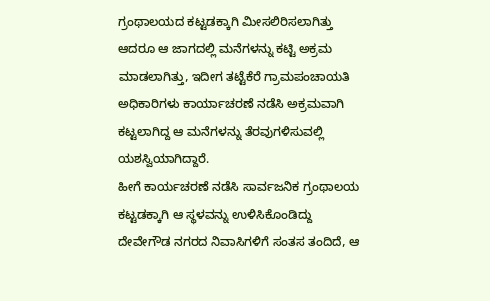ಗ್ರಂಥಾಲಯದ ಕಟ್ಟಡಕ್ಕಾಗಿ ಮೀಸಲಿರಿಸಲಾಗಿತ್ತು ಆದರೂ ಆ ಜಾಗದಲ್ಲಿ ಮನೆಗಳನ್ನು ಕಟ್ಟಿ ಅಕ್ರಮ ಮಾಡಲಾಗಿತ್ತು, ಇದೀಗ ತಟ್ಟೆಕೆರೆ ಗ್ರಾಮಪಂಚಾಯತಿ ಅಧಿಕಾರಿಗಳು ಕಾರ್ಯಾಚರಣೆ ನಡೆಸಿ ಅಕ್ರಮವಾಗಿ ಕಟ್ಟಲಾಗಿದ್ದ ಆ ಮನೆಗಳನ್ನು ತೆರವುಗಳಿಸುವಲ್ಲಿ ಯಶಸ್ವಿಯಾಗಿದ್ದಾರೆ.
ಹೀಗೆ ಕಾರ್ಯಚರಣೆ ನಡೆಸಿ ಸಾರ್ವಜನಿಕ ಗ್ರಂಥಾಲಯ ಕಟ್ಟಡಕ್ಕಾಗಿ ಆ ಸ್ಥಳವನ್ನು ಉಳಿಸಿಕೊಂಡಿದ್ದು ದೇವೇಗೌಡ ನಗರದ ನಿವಾಸಿಗಳಿಗೆ ಸಂತಸ ತಂದಿದೆ, ಆ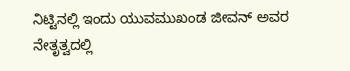ನಿಟ್ಟಿನಲ್ಲಿ ಇಂದು ಯುವಮುಖಂಡ ಜೀವನ್ ಅವರ ನೇತೃತ್ವದಲ್ಲಿ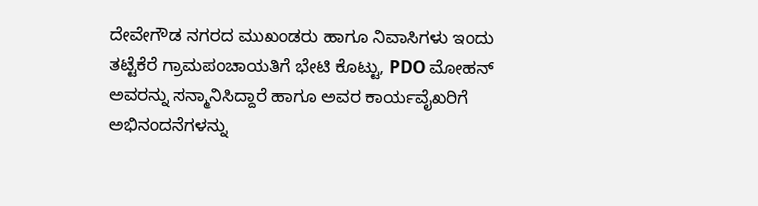ದೇವೇಗೌಡ ನಗರದ ಮುಖಂಡರು ಹಾಗೂ ನಿವಾಸಿಗಳು ಇಂದು ತಟ್ಟೆಕೆರೆ ಗ್ರಾಮಪಂಚಾಯತಿಗೆ ಭೇಟಿ ಕೊಟ್ಟು, PDO ಮೋಹನ್ ಅವರನ್ನು ಸನ್ಮಾನಿಸಿದ್ದಾರೆ ಹಾಗೂ ಅವರ ಕಾರ್ಯವೈಖರಿಗೆ ಅಭಿನಂದನೆಗಳನ್ನು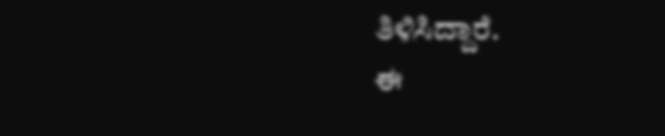ತಿಳಿಸಿದ್ದಾರೆ.
ಈ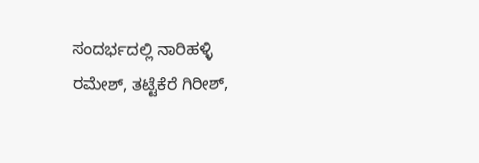ಸಂದರ್ಭದಲ್ಲಿ ನಾರಿಹಳ್ಳಿ ರಮೇಶ್, ತಟ್ಟೆಕೆರೆ ಗಿರೀಶ್,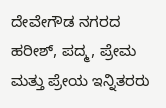ದೇವೇಗೌಡ ನಗರದ ಹರೀಶ್, ಪದ್ಮ, ಪ್ರೇಮ ಮತ್ತು ಪ್ರೇಯ ಇನ್ನಿತರರು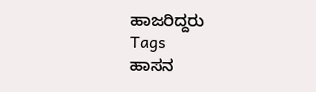ಹಾಜರಿದ್ದರು
Tags
ಹಾಸನ